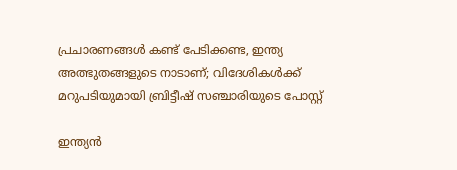പ്രചാരണങ്ങൾ കണ്ട് പേടിക്കണ്ട, ഇന്ത്യ അത്ഭുതങ്ങളുടെ നാടാണ്; വിദേശികൾക്ക് മറുപടിയുമായി ബ്രിട്ടീഷ് സഞ്ചാരിയുടെ പോസ്റ്റ്

ഇന്ത്യൻ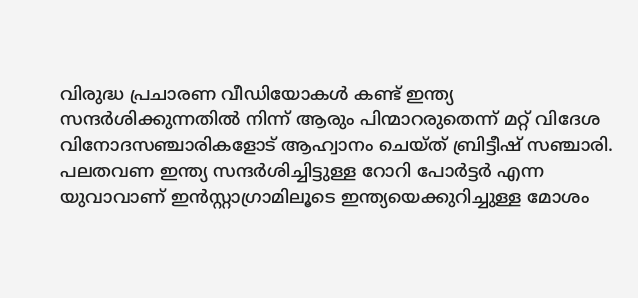വിരുദ്ധ പ്രചാരണ വീഡിയോകൾ കണ്ട് ഇന്ത്യ സന്ദർശിക്കുന്നതിൽ നിന്ന് ആരും പിന്മാറരുതെന്ന് മറ്റ് വിദേശ വിനോദസഞ്ചാരികളോട് ആഹ്വാനം ചെയ്ത് ബ്രിട്ടീഷ് സഞ്ചാരി. പലതവണ ഇന്ത്യ സന്ദർശിച്ചിട്ടുള്ള റോറി പോർട്ടർ എന്ന യുവാവാണ് ഇൻസ്റ്റാഗ്രാമിലൂടെ ഇന്ത്യയെക്കുറിച്ചുള്ള മോശം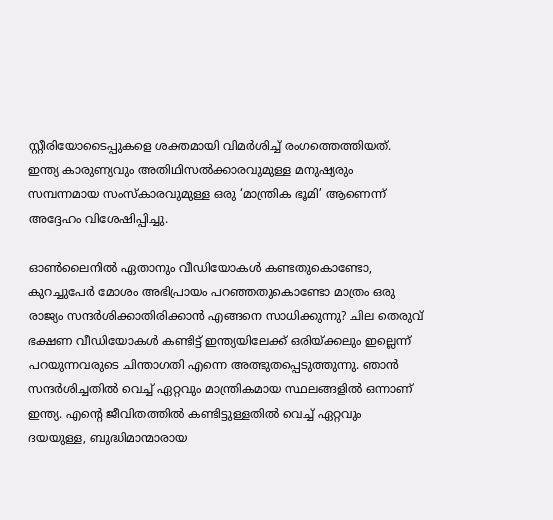സ്റ്റീരിയോടൈപ്പുകളെ ശക്തമായി വിമർശിച്ച് രംഗത്തെത്തിയത്. ഇന്ത്യ കാരുണ്യവും അതിഥിസൽക്കാരവുമുള്ള മനുഷ്യരും സമ്പന്നമായ സംസ്കാരവുമുള്ള ഒരു ‘മാന്ത്രിക ഭൂമി’ ആണെന്ന് അദ്ദേഹം വിശേഷിപ്പിച്ചു.

ഓൺലൈനിൽ ഏതാനും വീഡിയോകൾ കണ്ടതുകൊണ്ടോ, കുറച്ചുപേർ മോശം അഭിപ്രായം പറഞ്ഞതുകൊണ്ടോ മാത്രം ഒരു രാജ്യം സന്ദർശിക്കാതിരിക്കാൻ എങ്ങനെ സാധിക്കുന്നു? ചില തെരുവ് ഭക്ഷണ വീഡിയോകൾ കണ്ടിട്ട് ഇന്ത്യയിലേക്ക് ഒരിയ്ക്കലും ഇല്ലെന്ന് പറയുന്നവരുടെ ചിന്താഗതി എന്നെ അത്ഭുതപ്പെടുത്തുന്നു. ഞാൻ സന്ദർശിച്ചതിൽ വെച്ച് ഏറ്റവും മാന്ത്രികമായ സ്ഥലങ്ങളിൽ ഒന്നാണ് ഇന്ത്യ. എന്റെ ജീവിതത്തിൽ കണ്ടിട്ടുള്ളതിൽ വെച്ച് ഏറ്റവും ദയയുള്ള, ബുദ്ധിമാന്മാരായ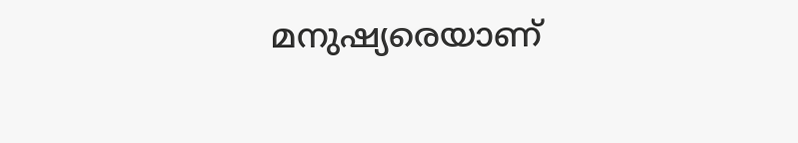മനുഷ്യരെയാണ്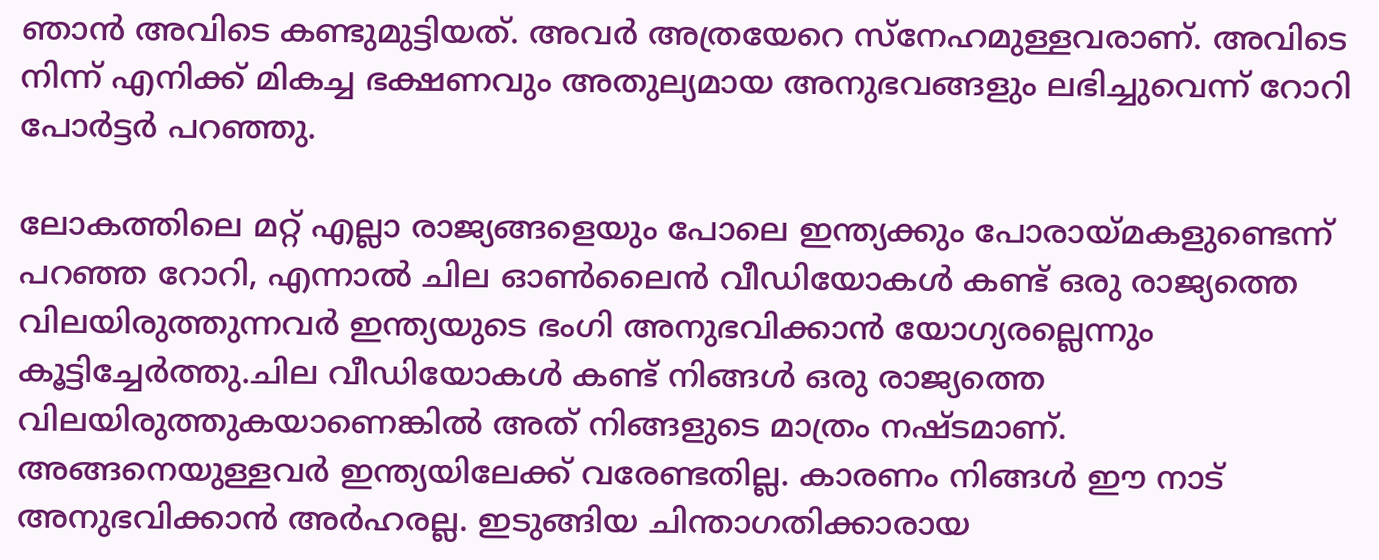ഞാൻ അവിടെ കണ്ടുമുട്ടിയത്. അവർ അത്രയേറെ സ്നേഹമുള്ളവരാണ്. അവിടെ നിന്ന് എനിക്ക് മികച്ച ഭക്ഷണവും അതുല്യമായ അനുഭവങ്ങളും ലഭിച്ചുവെന്ന് റോറി പോർട്ടർ പറഞ്ഞു.

ലോകത്തിലെ മറ്റ് എല്ലാ രാജ്യങ്ങളെയും പോലെ ഇന്ത്യക്കും പോരായ്മകളുണ്ടെന്ന് പറഞ്ഞ റോറി, എന്നാൽ ചില ഓൺലൈൻ വീഡിയോകൾ കണ്ട് ഒരു രാജ്യത്തെ വിലയിരുത്തുന്നവർ ഇന്ത്യയുടെ ഭംഗി അനുഭവിക്കാൻ യോഗ്യരല്ലെന്നും കൂട്ടിച്ചേർത്തു.ചില വീഡിയോകൾ കണ്ട് നിങ്ങൾ ഒരു രാജ്യത്തെ വിലയിരുത്തുകയാണെങ്കിൽ അത് നിങ്ങളുടെ മാത്രം നഷ്ടമാണ്. അങ്ങനെയുള്ളവർ ഇന്ത്യയിലേക്ക് വരേണ്ടതില്ല. കാരണം നിങ്ങൾ ഈ നാട് അനുഭവിക്കാൻ അർഹരല്ല. ഇടുങ്ങിയ ചിന്താഗതിക്കാരായ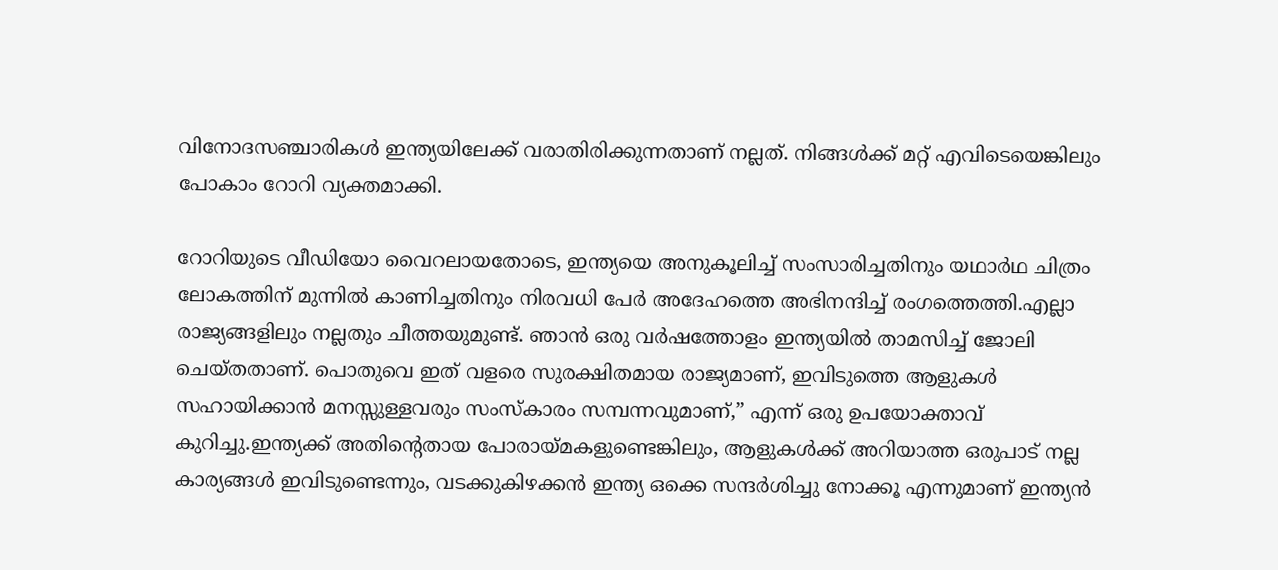വിനോദസഞ്ചാരികൾ ഇന്ത്യയിലേക്ക് വരാതിരിക്കുന്നതാണ് നല്ലത്. നിങ്ങൾക്ക് മറ്റ് എവിടെയെങ്കിലും പോകാം റോറി വ്യക്തമാക്കി.

റോറിയുടെ വീഡിയോ വൈറലായതോടെ, ഇന്ത്യയെ അനുകൂലിച്ച് സംസാരിച്ചതിനും യഥാർഥ ചിത്രം ലോകത്തിന് മുന്നിൽ കാണിച്ചതിനും നിരവധി പേർ അദേഹത്തെ അഭിനന്ദിച്ച് രംഗത്തെത്തി.എല്ലാ രാജ്യങ്ങളിലും നല്ലതും ചീത്തയുമുണ്ട്. ഞാൻ ഒരു വർഷത്തോളം ഇന്ത്യയിൽ താമസിച്ച് ജോലി ചെയ്തതാണ്. പൊതുവെ ഇത് വളരെ സുരക്ഷിതമായ രാജ്യമാണ്, ഇവിടുത്തെ ആളുകൾ സഹായിക്കാൻ മനസ്സുള്ളവരും സംസ്കാരം സമ്പന്നവുമാണ്,” എന്ന് ഒരു ഉപയോക്താവ് കുറിച്ചു.ഇന്ത്യക്ക് അതിന്‍റെതായ പോരായ്മകളുണ്ടെങ്കിലും, ആളുകൾക്ക് അറിയാത്ത ഒരുപാട് നല്ല കാര്യങ്ങൾ ഇവിടുണ്ടെന്നും, വടക്കുകിഴക്കൻ ഇന്ത്യ ഒക്കെ സന്ദർശിച്ചു നോക്കൂ എന്നുമാണ് ഇന്ത്യൻ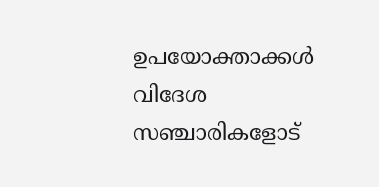ഉപയോക്താക്കൾ വിദേശ സഞ്ചാരികളോട്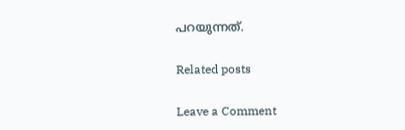പറയുന്നത്.

Related posts

Leave a Comment